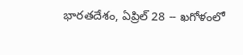భారతదేశం, ఏప్రిల్ 28 -- ఖగోళంలో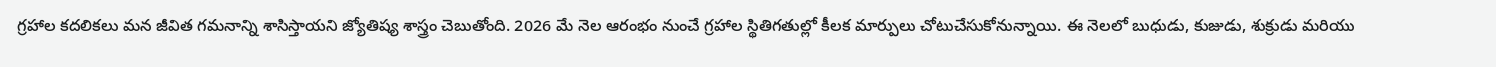గ్రహాల కదలికలు మన జీవిత గమనాన్ని శాసిస్తాయని జ్యోతిష్య శాస్త్రం చెబుతోంది. 2026 మే నెల ఆరంభం నుంచే గ్రహాల స్థితిగతుల్లో కీలక మార్పులు చోటుచేసుకోనున్నాయి. ఈ నెలలో బుధుడు, కుజుడు, శుక్రుడు మరియు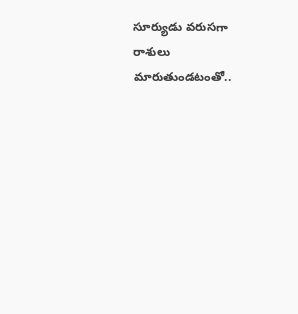సూర్యుడు వరుసగా రాశులు మారుతుండటంతో..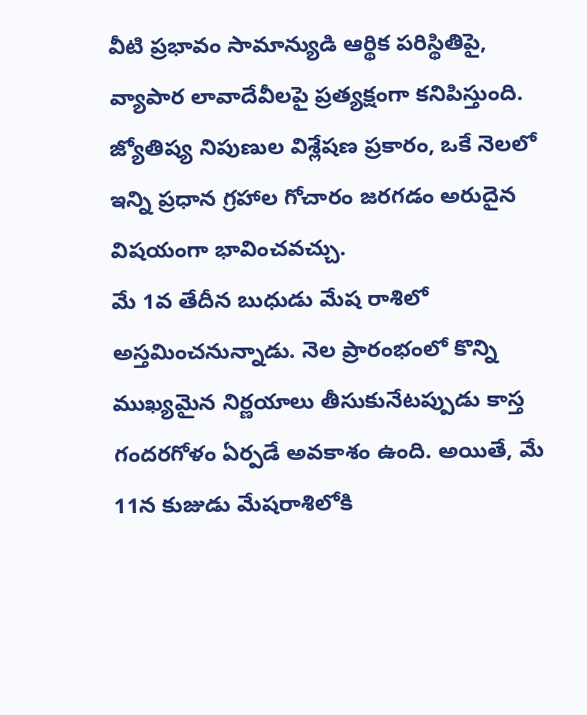వీటి ప్రభావం సామాన్యుడి ఆర్థిక పరిస్థితిపై, వ్యాపార లావాదేవీలపై ప్రత్యక్షంగా కనిపిస్తుంది. జ్యోతిష్య నిపుణుల విశ్లేషణ ప్రకారం, ఒకే నెలలో ఇన్ని ప్రధాన గ్రహాల గోచారం జరగడం అరుదైన విషయంగా భావించవచ్చు.
మే 1వ తేదీన బుధుడు మేష రాశిలో అస్తమించనున్నాడు. నెల ప్రారంభంలో కొన్ని ముఖ్యమైన నిర్ణయాలు తీసుకునేటప్పుడు కాస్త గందరగోళం ఏర్పడే అవకాశం ఉంది. అయితే, మే 11న కుజుడు మేషరాశిలోకి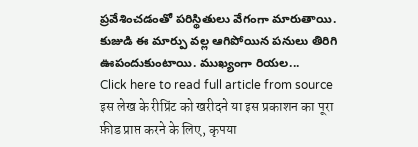ప్రవేశించడంతో పరిస్థితులు వేగంగా మారుతాయి. కుజుడి ఈ మార్పు వల్ల ఆగిపోయిన పనులు తిరిగి ఊపందుకుంటాయి. ముఖ్యంగా రియల...
Click here to read full article from source
इस लेख के रीप्रिंट को खरीदने या इस प्रकाशन का पूरा फ़ीड प्राप्त करने के लिए, कृपया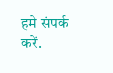हमे संपर्क करें.